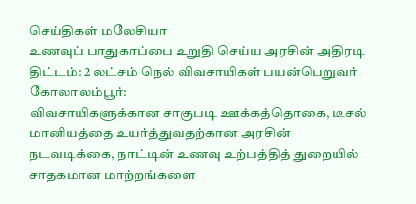செய்திகள் மலேசியா
உணவுப் பாதுகாப்பை உறுதி செய்ய அரசின் அதிரடி திட்டம்: 2 லட்சம் நெல் விவசாயிகள் பயன்பெறுவர்
கோலாலம்பூர்:
விவசாயிகளுக்கான சாகுபடி ஊக்கத்தொகை, டீசல் மானியத்தை உயர்த்துவதற்கான அரசின் நடவடிக்கை, நாட்டின் உணவு உற்பத்தித் துறையில் சாதகமான மாற்றங்களை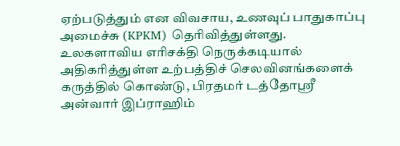ஏற்படுத்தும் என விவசாய, உணவுப் பாதுகாப்பு அமைச்சு (KPKM) தெரிவித்துள்ளது.
உலகளாவிய எரிசக்தி நெருக்கடியால் அதிகரித்துள்ள உற்பத்திச் செலவினங்களைக் கருத்தில் கொண்டு, பிரதமர் டத்தோஸ்ரீ அன்வார் இப்ராஹிம்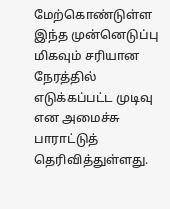மேற்கொண்டுள்ள இந்த முன்னெடுப்பு மிகவும் சரியான நேரத்தில் எடுக்கப்பட்ட முடிவு என அமைச்சு பாராட்டுத் தெரிவித்துள்ளது.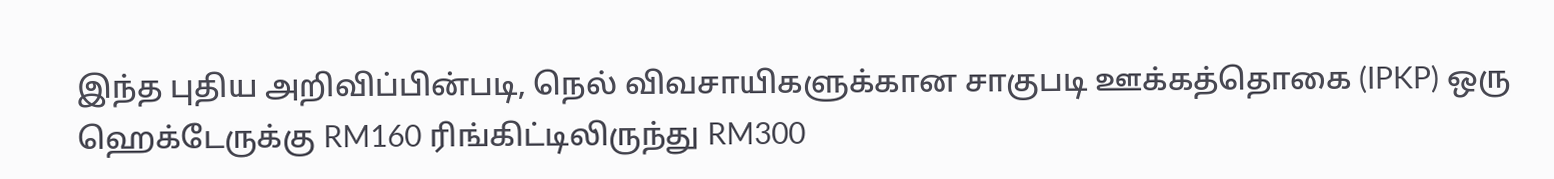இந்த புதிய அறிவிப்பின்படி, நெல் விவசாயிகளுக்கான சாகுபடி ஊக்கத்தொகை (IPKP) ஒரு ஹெக்டேருக்கு RM160 ரிங்கிட்டிலிருந்து RM300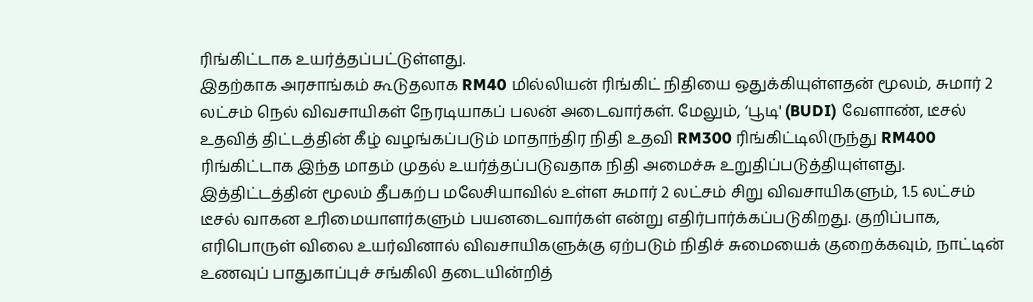ரிங்கிட்டாக உயர்த்தப்பட்டுள்ளது.
இதற்காக அரசாங்கம் கூடுதலாக RM40 மில்லியன் ரிங்கிட் நிதியை ஒதுக்கியுள்ளதன் மூலம், சுமார் 2 லட்சம் நெல் விவசாயிகள் நேரடியாகப் பலன் அடைவார்கள். மேலும், ‘பூடி' (BUDI) வேளாண், டீசல் உதவித் திட்டத்தின் கீழ் வழங்கப்படும் மாதாந்திர நிதி உதவி RM300 ரிங்கிட்டிலிருந்து RM400 ரிங்கிட்டாக இந்த மாதம் முதல் உயர்த்தப்படுவதாக நிதி அமைச்சு உறுதிப்படுத்தியுள்ளது.
இத்திட்டத்தின் மூலம் தீபகற்ப மலேசியாவில் உள்ள சுமார் 2 லட்சம் சிறு விவசாயிகளும், 1.5 லட்சம் டீசல் வாகன உரிமையாளர்களும் பயனடைவார்கள் என்று எதிர்பார்க்கப்படுகிறது. குறிப்பாக, எரிபொருள் விலை உயர்வினால் விவசாயிகளுக்கு ஏற்படும் நிதிச் சுமையைக் குறைக்கவும், நாட்டின் உணவுப் பாதுகாப்புச் சங்கிலி தடையின்றித்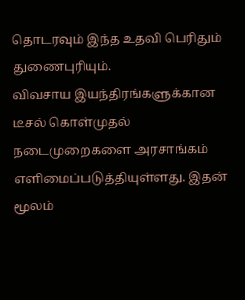தொடரவும் இந்த உதவி பெரிதும் துணைபுரியும்.
விவசாய இயந்திரங்களுக்கான டீசல் கொள்முதல் நடைமுறைகளை அரசாங்கம் எளிமைப்படுத்தியுள்ளது. இதன் மூலம்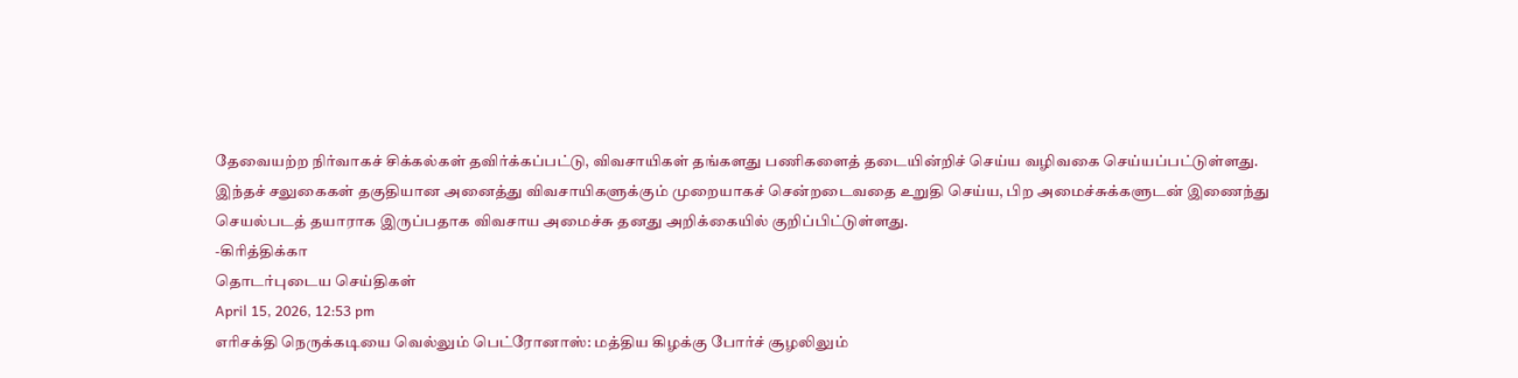தேவையற்ற நிர்வாகச் சிக்கல்கள் தவிர்க்கப்பட்டு, விவசாயிகள் தங்களது பணிகளைத் தடையின்றிச் செய்ய வழிவகை செய்யப்பட்டுள்ளது.
இந்தச் சலுகைகள் தகுதியான அனைத்து விவசாயிகளுக்கும் முறையாகச் சென்றடைவதை உறுதி செய்ய, பிற அமைச்சுக்களுடன் இணைந்து செயல்படத் தயாராக இருப்பதாக விவசாய அமைச்சு தனது அறிக்கையில் குறிப்பிட்டுள்ளது.
-கிரித்திக்கா
தொடர்புடைய செய்திகள்
April 15, 2026, 12:53 pm
எரிசக்தி நெருக்கடியை வெல்லும் பெட்ரோனாஸ்: மத்திய கிழக்கு போர்ச் சூழலிலும்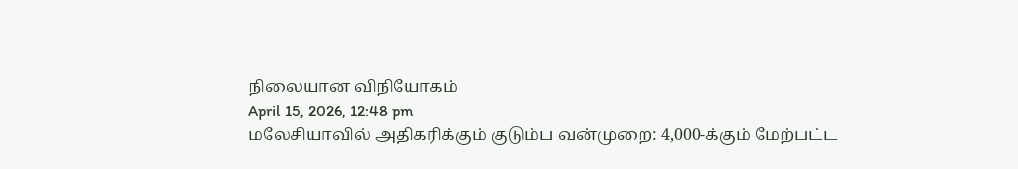நிலையான விநியோகம்
April 15, 2026, 12:48 pm
மலேசியாவில் அதிகரிக்கும் குடும்ப வன்முறை: 4,000-க்கும் மேற்பட்ட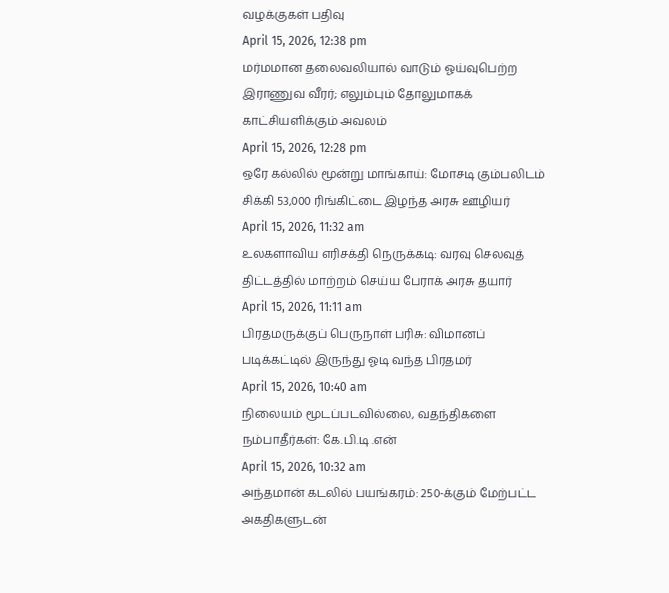வழக்குகள் பதிவு
April 15, 2026, 12:38 pm
மர்மமான தலைவலியால் வாடும் ஓய்வுபெற்ற இராணுவ வீரர்; எலும்பும் தோலுமாகக் காட்சியளிக்கும் அவலம்
April 15, 2026, 12:28 pm
ஒரே கல்லில் மூன்று மாங்காய்: மோசடி கும்பலிடம் சிக்கி 53,000 ரிங்கிட்டை இழந்த அரசு ஊழியர்
April 15, 2026, 11:32 am
உலகளாவிய எரிசக்தி நெருக்கடி: வரவு செலவுத் திட்டத்தில் மாற்றம் செய்ய பேராக் அரசு தயார்
April 15, 2026, 11:11 am
பிரதமருக்குப் பெருநாள் பரிசு: விமானப் படிக்கட்டில் இருந்து ஓடி வந்த பிரதமர்
April 15, 2026, 10:40 am
நிலையம் மூடப்படவில்லை, வதந்திகளை நம்பாதீர்கள்: கே.பி.டி .என்
April 15, 2026, 10:32 am
அந்தமான் கடலில் பயங்கரம்: 250-க்கும் மேற்பட்ட அகதிகளுடன்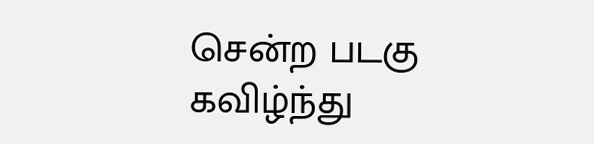சென்ற படகு கவிழ்ந்து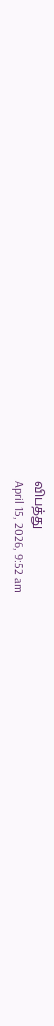விபத்து
April 15, 2026, 9:52 am